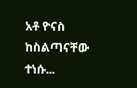አቶ ዮናስ ከስልጣናቸው ተነሱ...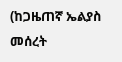(ከጋዜጠኛ ኤልያስ መሰረት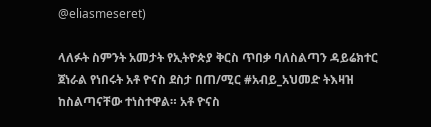@eliasmeseret)

ላለፉት ስምንት አመታት የኢትዮጵያ ቅርስ ጥበቃ ባለስልጣን ዳይሬክተር ጀነራል የነበሩት አቶ ዮናስ ደስታ በጠ/ሚር #አብይ_አህመድ ትእዛዝ ከስልጣናቸው ተነስተዋል። አቶ ዮናስ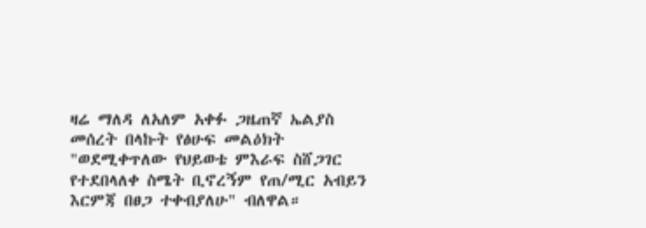ዛሬ ማለዳ ለአለም አቀፉ ጋዜጠኛ ኤልያስ መሰረት በላኩት የፅሁፍ መልዕክት "ወደሚቀጥለው የህይወቴ ምእራፍ ስሸጋገር የተደበላለቀ ስሜት ቢኖረኝም የጠ/ሚር አብይን እርምጃ በፀጋ ተቀብያለሁ" ብለዋል።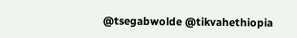@tsegabwolde @tikvahethiopia